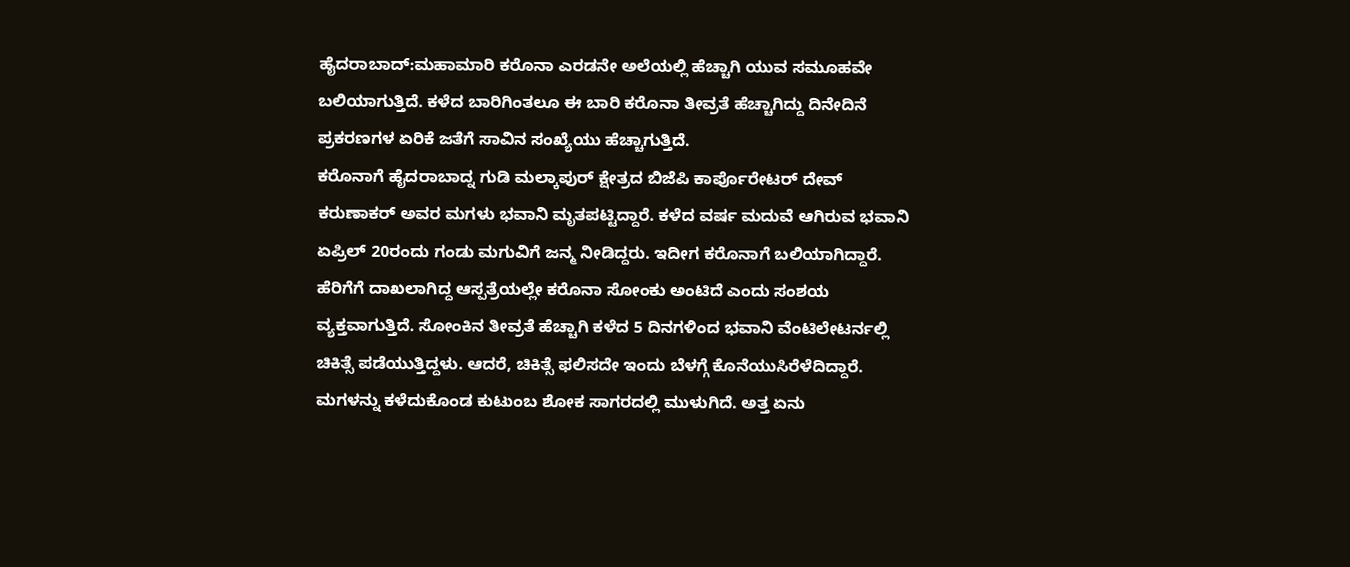ಹೈದರಾಬಾದ್:ಮಹಾಮಾರಿ ಕರೊನಾ ಎರಡನೇ ಅಲೆಯಲ್ಲಿ ಹೆಚ್ಚಾಗಿ ಯುವ ಸಮೂಹವೇ ಬಲಿಯಾಗುತ್ತಿದೆ. ಕಳೆದ ಬಾರಿಗಿಂತಲೂ ಈ ಬಾರಿ ಕರೊನಾ ತೀವ್ರತೆ ಹೆಚ್ಚಾಗಿದ್ದು ದಿನೇದಿನೆ ಪ್ರಕರಣಗಳ ಏರಿಕೆ ಜತೆಗೆ ಸಾವಿನ ಸಂಖ್ಯೆಯು ಹೆಚ್ಚಾಗುತ್ತಿದೆ.
ಕರೊನಾಗೆ ಹೈದರಾಬಾದ್ನ ಗುಡಿ ಮಲ್ಕಾಪುರ್ ಕ್ಷೇತ್ರದ ಬಿಜೆಪಿ ಕಾರ್ಪೊರೇಟರ್ ದೇವ್ ಕರುಣಾಕರ್ ಅವರ ಮಗಳು ಭವಾನಿ ಮೃತಪಟ್ಟಿದ್ದಾರೆ. ಕಳೆದ ವರ್ಷ ಮದುವೆ ಆಗಿರುವ ಭವಾನಿ ಏಪ್ರಿಲ್ 20ರಂದು ಗಂಡು ಮಗುವಿಗೆ ಜನ್ಮ ನೀಡಿದ್ದರು. ಇದೀಗ ಕರೊನಾಗೆ ಬಲಿಯಾಗಿದ್ದಾರೆ.
ಹೆರಿಗೆಗೆ ದಾಖಲಾಗಿದ್ದ ಆಸ್ಪತ್ರೆಯಲ್ಲೇ ಕರೊನಾ ಸೋಂಕು ಅಂಟಿದೆ ಎಂದು ಸಂಶಯ ವ್ಯಕ್ತವಾಗುತ್ತಿದೆ. ಸೋಂಕಿನ ತೀವ್ರತೆ ಹೆಚ್ಚಾಗಿ ಕಳೆದ 5 ದಿನಗಳಿಂದ ಭವಾನಿ ವೆಂಟಿಲೇಟರ್ನಲ್ಲಿ ಚಿಕಿತ್ಸೆ ಪಡೆಯುತ್ತಿದ್ದಳು. ಆದರೆ, ಚಿಕಿತ್ಸೆ ಫಲಿಸದೇ ಇಂದು ಬೆಳಗ್ಗೆ ಕೊನೆಯುಸಿರೆಳೆದಿದ್ದಾರೆ.
ಮಗಳನ್ನು ಕಳೆದುಕೊಂಡ ಕುಟುಂಬ ಶೋಕ ಸಾಗರದಲ್ಲಿ ಮುಳುಗಿದೆ. ಅತ್ತ ಏನು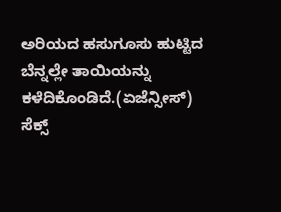ಅರಿಯದ ಹಸುಗೂಸು ಹುಟ್ಟಿದ ಬೆನ್ನಲ್ಲೇ ತಾಯಿಯನ್ನು ಕಳೆದಿಕೊಂಡಿದೆ.(ಏಜೆನ್ಸೀಸ್)
ಸೆಕ್ಸ್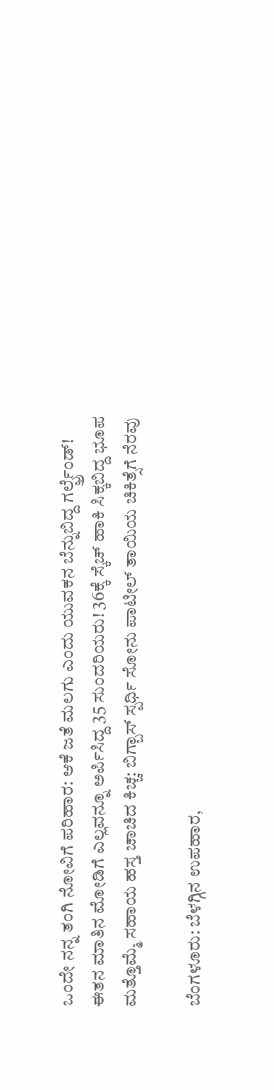ಒಂದೇ ನನ್ನ ತಂಗಿ ನೋವಿಗೆ ಪರಿಹಾರ: ಆಕೆ ಜತೆ ಮಲಗು ಎಂದು ಯುವಕನ ಬೆನ್ನುಬಿದ್ದ ಗರ್ಲ್ಫ್ರೆಂಡ್!
ಈತನ ಮಾತಿನ ಮೋಡಿಗೆ ಎಲ್ಲವನ್ನೂ ಅರ್ಪಿಸಿದ್ದ 35 ಸುಂದರಿಯರು! 36ಕ್ಕೆ ಸ್ಕೆಚ್‌ ಹಾಕಿ ಸಿಕ್ಕಬಿದ್ದ ಭೂಪ
ಮತ್ತೊಮ್ಮೆ ಸಹಾಯ ಹಸ್ತ ಚಾಚಿದ ಕಿಚ್ಚ: ಬಿಗ್ಬಾಸ್ ಸ್ಪರ್ಧಿ ಸೋನು ಪಾಟೀಲ್ ತಾಯಿಯ ಚಿಕಿತ್ಸೆಗೆ ನೆರವು

ಬೆಂಗಳೂರು: ಬೆಳಗ್ಗಿನ ಉಪಹಾರ,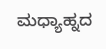ಮಧ್ಯಾಹ್ನದ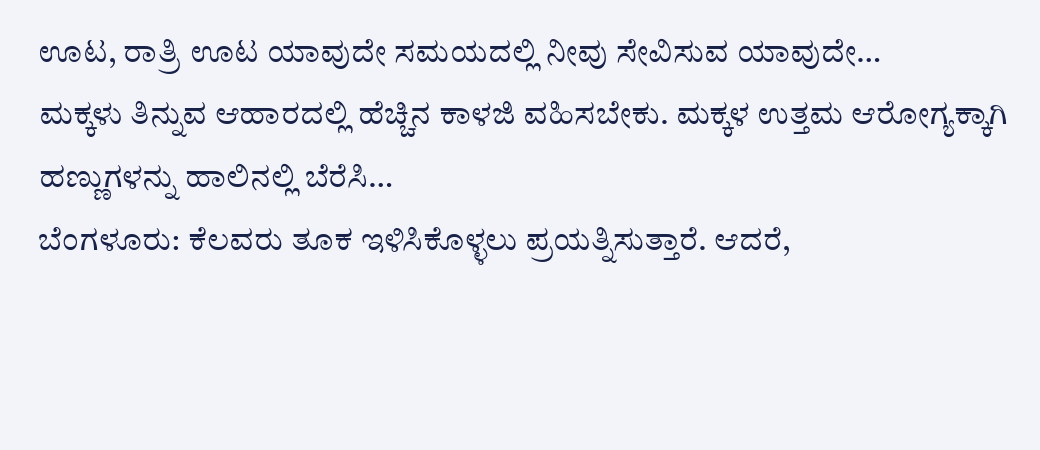ಊಟ, ರಾತ್ರಿ ಊಟ ಯಾವುದೇ ಸಮಯದಲ್ಲಿ ನೀವು ಸೇವಿಸುವ ಯಾವುದೇ…
ಮಕ್ಕಳು ತಿನ್ನುವ ಆಹಾರದಲ್ಲಿ ಹೆಚ್ಚಿನ ಕಾಳಜಿ ವಹಿಸಬೇಕು. ಮಕ್ಕಳ ಉತ್ತಮ ಆರೋಗ್ಯಕ್ಕಾಗಿ ಹಣ್ಣುಗಳನ್ನು ಹಾಲಿನಲ್ಲಿ ಬೆರೆಸಿ…
ಬೆಂಗಳೂರು: ಕೆಲವರು ತೂಕ ಇಳಿಸಿಕೊಳ್ಳಲು ಪ್ರಯತ್ನಿಸುತ್ತಾರೆ. ಆದರೆ,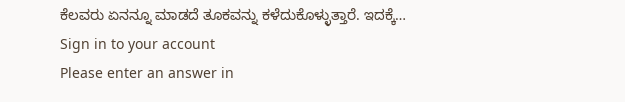ಕೆಲವರು ಏನನ್ನೂ ಮಾಡದೆ ತೂಕವನ್ನು ಕಳೆದುಕೊಳ್ಳುತ್ತಾರೆ. ಇದಕ್ಕೆ…
Sign in to your account
Please enter an answer in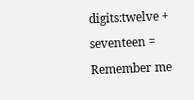digits:twelve + seventeen =
Remember me